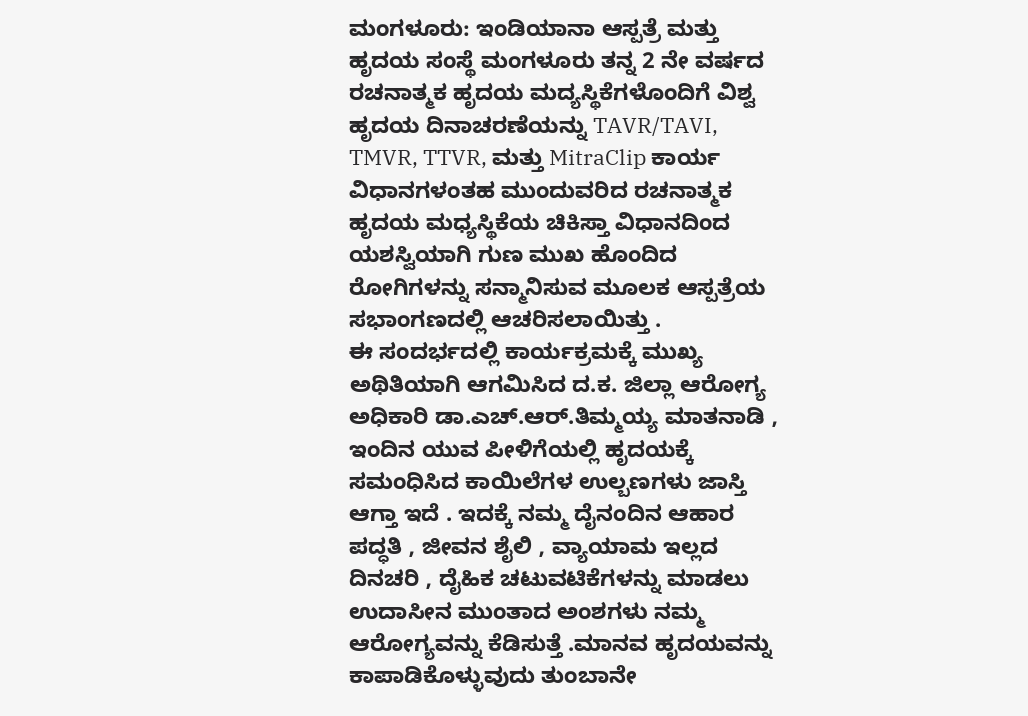ಮಂಗಳೂರು: ಇಂಡಿಯಾನಾ ಆಸ್ಪತ್ರೆ ಮತ್ತು ಹೃದಯ ಸಂಸ್ಥೆ ಮಂಗಳೂರು ತನ್ನ 2 ನೇ ವರ್ಷದ ರಚನಾತ್ಮಕ ಹೃದಯ ಮದ್ಯಸ್ಥಿಕೆಗಳೊಂದಿಗೆ ವಿಶ್ವ ಹೃದಯ ದಿನಾಚರಣೆಯನ್ನು TAVR/TAVI, TMVR, TTVR, ಮತ್ತು MitraClip ಕಾರ್ಯ ವಿಧಾನಗಳಂತಹ ಮುಂದುವರಿದ ರಚನಾತ್ಮಕ ಹೃದಯ ಮಧ್ಯಸ್ಥಿಕೆಯ ಚಿಕಿಸ್ತಾ ವಿಧಾನದಿಂದ ಯಶಸ್ವಿಯಾಗಿ ಗುಣ ಮುಖ ಹೊಂದಿದ ರೋಗಿಗಳನ್ನು ಸನ್ಮಾನಿಸುವ ಮೂಲಕ ಆಸ್ಪತ್ರೆಯ ಸಭಾಂಗಣದಲ್ಲಿ ಆಚರಿಸಲಾಯಿತ್ತು .
ಈ ಸಂದರ್ಭದಲ್ಲಿ ಕಾರ್ಯಕ್ರಮಕ್ಕೆ ಮುಖ್ಯ ಅಥಿತಿಯಾಗಿ ಆಗಮಿಸಿದ ದ.ಕ. ಜಿಲ್ಲಾ ಆರೋಗ್ಯ ಅಧಿಕಾರಿ ಡಾ.ಎಚ್.ಆರ್.ತಿಮ್ಮಯ್ಯ ಮಾತನಾಡಿ , ಇಂದಿನ ಯುವ ಪೀಳಿಗೆಯಲ್ಲಿ ಹೃದಯಕ್ಕೆ ಸಮಂಧಿಸಿದ ಕಾಯಿಲೆಗಳ ಉಲ್ಬಣಗಳು ಜಾಸ್ತಿ ಆಗ್ತಾ ಇದೆ . ಇದಕ್ಕೆ ನಮ್ಮ ದೈನಂದಿನ ಆಹಾರ ಪದ್ಧತಿ , ಜೀವನ ಶೈಲಿ , ವ್ಯಾಯಾಮ ಇಲ್ಲದ ದಿನಚರಿ , ದೈಹಿಕ ಚಟುವಟಿಕೆಗಳನ್ನು ಮಾಡಲು ಉದಾಸೀನ ಮುಂತಾದ ಅಂಶಗಳು ನಮ್ಮ ಆರೋಗ್ಯವನ್ನು ಕೆಡಿಸುತ್ತೆ .ಮಾನವ ಹೃದಯವನ್ನು ಕಾಪಾಡಿಕೊಳ್ಳುವುದು ತುಂಬಾನೇ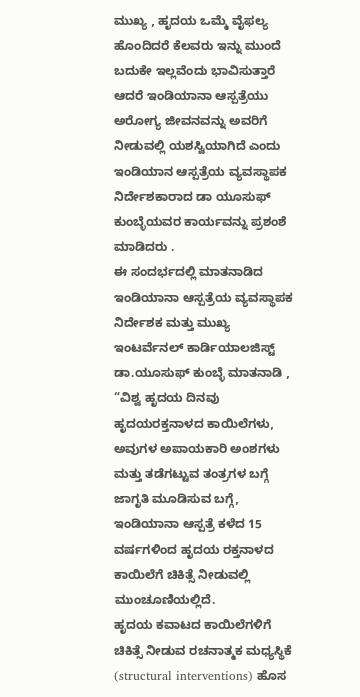ಮುಖ್ಯ , ಹೃದಯ ಒಮ್ಮೆ ವೈಫಲ್ಯ ಹೊಂದಿದರೆ ಕೆಲವರು ಇನ್ನು ಮುಂದೆ ಬದುಕೇ ಇಲ್ಲವೆಂದು ಭಾವಿಸುತ್ತಾರೆ ಆದರೆ ಇಂಡಿಯಾನಾ ಆಸ್ಪತ್ರೆಯು ಅರೋಗ್ಯ ಜೀವನವನ್ನು ಅವರಿಗೆ ನೀಡುವಲ್ಲಿ ಯಶಸ್ವಿಯಾಗಿದೆ ಎಂದು ಇಂಡಿಯಾನ ಆಸ್ಪತ್ರೆಯ ವ್ಯವಸ್ಥಾಪಕ ನಿರ್ದೇಶಕಾರಾದ ಡಾ ಯೂಸುಫ್ ಕುಂಬ್ಳೆಯವರ ಕಾರ್ಯವನ್ನು ಪ್ರಶಂಶೆ ಮಾಡಿದರು .
ಈ ಸಂದರ್ಭದಲ್ಲಿ ಮಾತನಾಡಿದ ಇಂಡಿಯಾನಾ ಆಸ್ಪತ್ರೆಯ ವ್ಯವಸ್ಥಾಪಕ ನಿರ್ದೇಶಕ ಮತ್ತು ಮುಖ್ಯ ಇಂಟರ್ವೆನಲ್ ಕಾರ್ಡಿಯಾಲಜಿಸ್ಟ್ ಡಾ.ಯೂಸುಫ್ ಕುಂಬ್ಳೆ ಮಾತನಾಡಿ , “ವಿಶ್ವ ಹೃದಯ ದಿನವು ಹೃದಯರಕ್ತನಾಳದ ಕಾಯಿಲೆಗಳು, ಅವುಗಳ ಅಪಾಯಕಾರಿ ಅಂಶಗಳು ಮತ್ತು ತಡೆಗಟ್ಟುವ ತಂತ್ರಗಳ ಬಗ್ಗೆ ಜಾಗೃತಿ ಮೂಡಿಸುವ ಬಗ್ಗೆ, ಇಂಡಿಯಾನಾ ಆಸ್ಪತ್ರೆ ಕಳೆದ 15 ವರ್ಷಗಳಿಂದ ಹೃದಯ ರಕ್ತನಾಳದ ಕಾಯಿಲೆಗೆ ಚಿಕಿತ್ಸೆ ನೀಡುವಲ್ಲಿ ಮುಂಚೂಣಿಯಲ್ಲಿದೆ.
ಹೃದಯ ಕವಾಟದ ಕಾಯಿಲೆಗಳಿಗೆ ಚಿಕಿತ್ಸೆ ನೀಡುವ ರಚನಾತ್ಮಕ ಮಧ್ಯಸ್ಥಿಕೆ (structural interventions) ಹೊಸ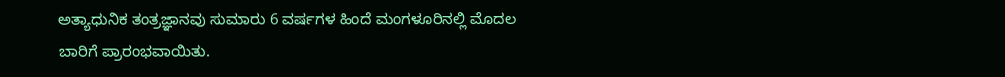ಅತ್ಯಾಧುನಿಕ ತಂತ್ರಜ್ಞಾನವು ಸುಮಾರು 6 ವರ್ಷಗಳ ಹಿಂದೆ ಮಂಗಳೂರಿನಲ್ಲಿ ಮೊದಲ ಬಾರಿಗೆ ಪ್ರಾರಂಭವಾಯಿತು.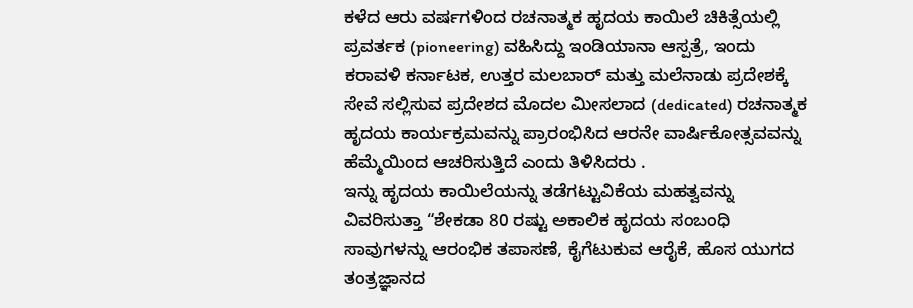ಕಳೆದ ಆರು ವರ್ಷಗಳಿಂದ ರಚನಾತ್ಮಕ ಹೃದಯ ಕಾಯಿಲೆ ಚಿಕಿತ್ಸೆಯಲ್ಲಿ ಪ್ರವರ್ತಕ (pioneering) ವಹಿಸಿದ್ದು ಇಂಡಿಯಾನಾ ಆಸ್ಪತ್ರೆ, ಇಂದು ಕರಾವಳಿ ಕರ್ನಾಟಕ, ಉತ್ತರ ಮಲಬಾರ್ ಮತ್ತು ಮಲೆನಾಡು ಪ್ರದೇಶಕ್ಕೆ ಸೇವೆ ಸಲ್ಲಿಸುವ ಪ್ರದೇಶದ ಮೊದಲ ಮೀಸಲಾದ (dedicated) ರಚನಾತ್ಮಕ ಹೃದಯ ಕಾರ್ಯಕ್ರಮವನ್ನು ಪ್ರಾರಂಭಿಸಿದ ಆರನೇ ವಾರ್ಷಿಕೋತ್ಸವವನ್ನು ಹೆಮ್ಮೆಯಿಂದ ಆಚರಿಸುತ್ತಿದೆ ಎಂದು ತಿಳಿಸಿದರು .
ಇನ್ನು ಹೃದಯ ಕಾಯಿಲೆಯನ್ನು ತಡೆಗಟ್ಟುವಿಕೆಯ ಮಹತ್ವವನ್ನು ವಿವರಿಸುತ್ತಾ “ಶೇಕಡಾ 80 ರಷ್ಟು ಅಕಾಲಿಕ ಹೃದಯ ಸಂಬಂಧಿ ಸಾವುಗಳನ್ನು ಆರಂಭಿಕ ತಪಾಸಣೆ, ಕೈಗೆಟುಕುವ ಆರೈಕೆ, ಹೊಸ ಯುಗದ ತಂತ್ರಜ್ಞಾನದ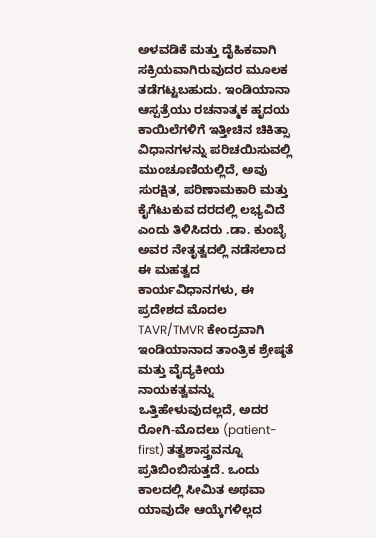ಅಳವಡಿಕೆ ಮತ್ತು ದೈಹಿಕವಾಗಿ ಸಕ್ರಿಯವಾಗಿರುವುದರ ಮೂಲಕ ತಡೆಗಟ್ಟಬಹುದು. ಇಂಡಿಯಾನಾ ಆಸ್ಪತ್ರೆಯು ರಚನಾತ್ಮಕ ಹೃದಯ ಕಾಯಿಲೆಗಳಿಗೆ ಇತ್ತೀಚಿನ ಚಿಕಿತ್ಸಾ ವಿಧಾನಗಳನ್ನು ಪರಿಚಯಿಸುವಲ್ಲಿ ಮುಂಚೂಣಿಯಲ್ಲಿದೆ, ಅವು ಸುರಕ್ಷಿತ, ಪರಿಣಾಮಕಾರಿ ಮತ್ತು ಕೈಗೆಟುಕುವ ದರದಲ್ಲಿ ಲಭ್ಯವಿದೆ ಎಂದು ತಿಳಿಸಿದರು .ಡಾ. ಕುಂಬ್ಳೆ ಅವರ ನೇತೃತ್ವದಲ್ಲಿ ನಡೆಸಲಾದ ಈ ಮಹತ್ವದ ಕಾರ್ಯವಿಧಾನಗಳು, ಈ ಪ್ರದೇಶದ ಮೊದಲ TAVR/TMVR ಕೇಂದ್ರವಾಗಿ ಇಂಡಿಯಾನಾದ ತಾಂತ್ರಿಕ ಶ್ರೇಷ್ಠತೆ ಮತ್ತು ವೈದ್ಯಕೀಯ ನಾಯಕತ್ವವನ್ನು ಒತ್ತಿಹೇಳುವುದಲ್ಲದೆ, ಅದರ ರೋಗಿ-ಮೊದಲು (patient-first) ತತ್ವಶಾಸ್ತ್ರವನ್ನೂ ಪ್ರತಿಬಿಂಬಿಸುತ್ತದೆ. ಒಂದು ಕಾಲದಲ್ಲಿ ಸೀಮಿತ ಅಥವಾ ಯಾವುದೇ ಆಯ್ಕೆಗಳಿಲ್ಲದ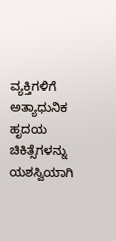ವ್ಯಕ್ತಿಗಳಿಗೆ ಅತ್ಯಾಧುನಿಕ ಹೃದಯ ಚಿಕಿತ್ಸೆಗಳನ್ನು ಯಶಸ್ವಿಯಾಗಿ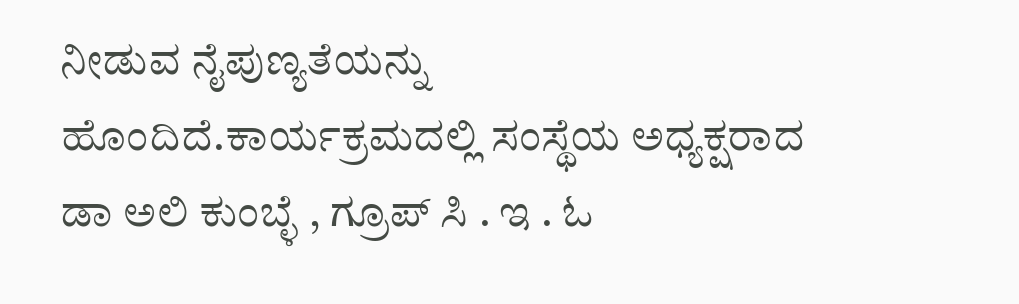ನೀಡುವ ನೈಪುಣ್ಯತೆಯನ್ನು ಹೊಂದಿದೆ.ಕಾರ್ಯಕ್ರಮದಲ್ಲಿ ಸಂಸ್ಥೆಯ ಅಧ್ಯಕ್ಷರಾದ ಡಾ ಅಲಿ ಕುಂಬ್ಳೆ , ಗ್ರೂಪ್ ಸಿ . ಇ . ಓ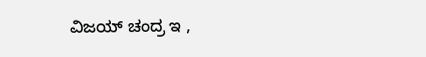ವಿಜಯ್ ಚಂದ್ರ ಇ ,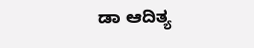ಡಾ ಆದಿತ್ಯ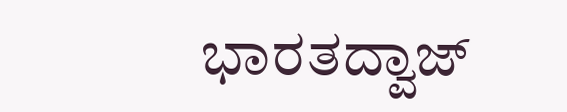ಭಾರತದ್ವಾಜ್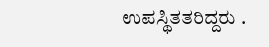ಉಪಸ್ಥಿತತರಿದ್ದರು .